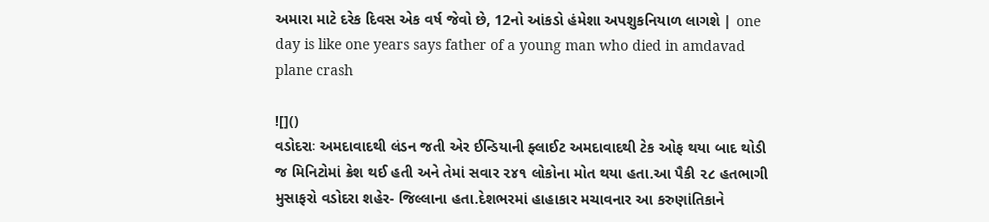અમારા માટે દરેક દિવસ એક વર્ષ જેવો છે, 12નો આંકડો હંમેશા અપશુકનિયાળ લાગશે | one day is like one years says father of a young man who died in amdavad plane crash

![]()
વડોદરાઃ અમદાવાદથી લંડન જતી એર ઈન્ડિયાની ફ્લાઈટ અમદાવાદથી ટેક ઓફ થયા બાદ થોડી જ મિનિટોમાં ક્રેશ થઈ હતી અને તેમાં સવાર ૨૪૧ લોકોના મોત થયા હતા.આ પૈકી ૨૮ હતભાગી મુસાફરો વડોદરા શહેર- જિલ્લાના હતા.દેશભરમાં હાહાકાર મચાવનાર આ કરુણાંતિકાને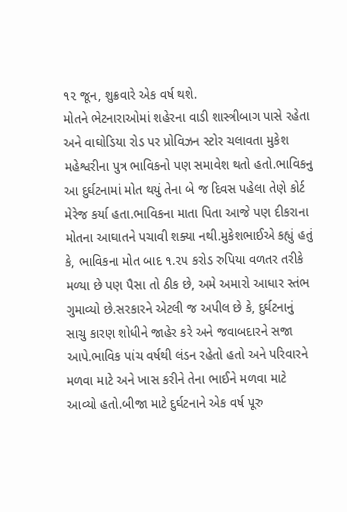૧૨ જૂન, શુક્રવારે એક વર્ષ થશે.
મોતને ભેટનારાઓમાં શહેરના વાડી શાસ્ત્રીબાગ પાસે રહેતા અને વાઘોડિયા રોડ પર પ્રોવિઝન સ્ટોર ચલાવતા મુકેશ મહેશ્વરીના પુત્ર ભાવિકનો પણ સમાવેશ થતો હતો.ભાવિકનુ આ દુર્ઘટનામાં મોત થયું તેના બે જ દિવસ પહેલા તેણે કોર્ટ મેરેજ કર્યા હતા.ભાવિકના માતા પિતા આજે પણ દીકરાના મોતના આઘાતને પચાવી શક્યા નથી.મુકેશભાઈએ કહ્યું હતું કે, ભાવિકના મોત બાદ ૧.૨૫ કરોડ રુપિયા વળતર તરીકે મળ્યા છે પણ પૈસા તો ઠીક છે, અમે અમારો આધાર સ્તંભ ગુમાવ્યો છે.સરકારને એટલી જ અપીલ છે કે, દુર્ઘટનાનું સાચુ કારણ શોધીને જાહેર કરે અને જવાબદારને સજા આપે.ભાવિક પાંચ વર્ષથી લંડન રહેતો હતો અને પરિવારને મળવા માટે અને ખાસ કરીને તેના ભાઈને મળવા માટે આવ્યો હતો.બીજા માટે દુર્ઘટનાને એક વર્ષ પૂરુ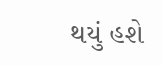થયું હશે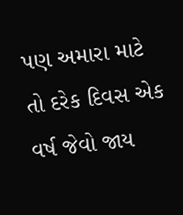પણ અમારા માટે તો દરેક દિવસ એક વર્ષ જેવો જાય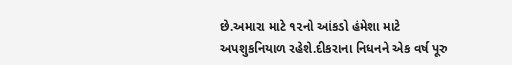છે.અમારા માટે ૧૨નો આંકડો હંમેશા માટે અપશુકનિયાળ રહેશે.દીકરાના નિધનને એક વર્ષ પૂરુ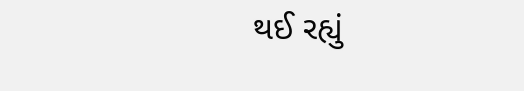થઈ રહ્યું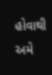હોવાથી અમે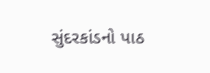સુંદરકાંડનો પાઠ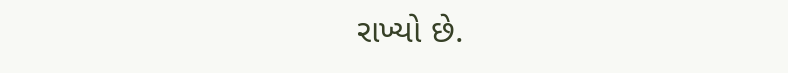રાખ્યો છે.